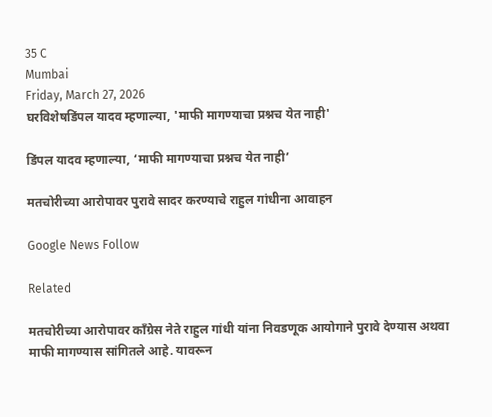35 C
Mumbai
Friday, March 27, 2026
घरविशेषडिंपल यादव म्हणाल्या, 'माफी मागण्याचा प्रश्नच येत नाही'

डिंपल यादव म्हणाल्या, ‘माफी मागण्याचा प्रश्नच येत नाही’

मतचोरीच्या आरोपावर पुरावे सादर करण्याचे राहुल गांधीना आवाहन

Google News Follow

Related

मतचोरीच्या आरोपावर काँग्रेस नेते राहुल गांधी यांना निवडणूक आयोगाने पुरावे देण्यास अथवा माफी मागण्यास सांगितले आहे. यावरून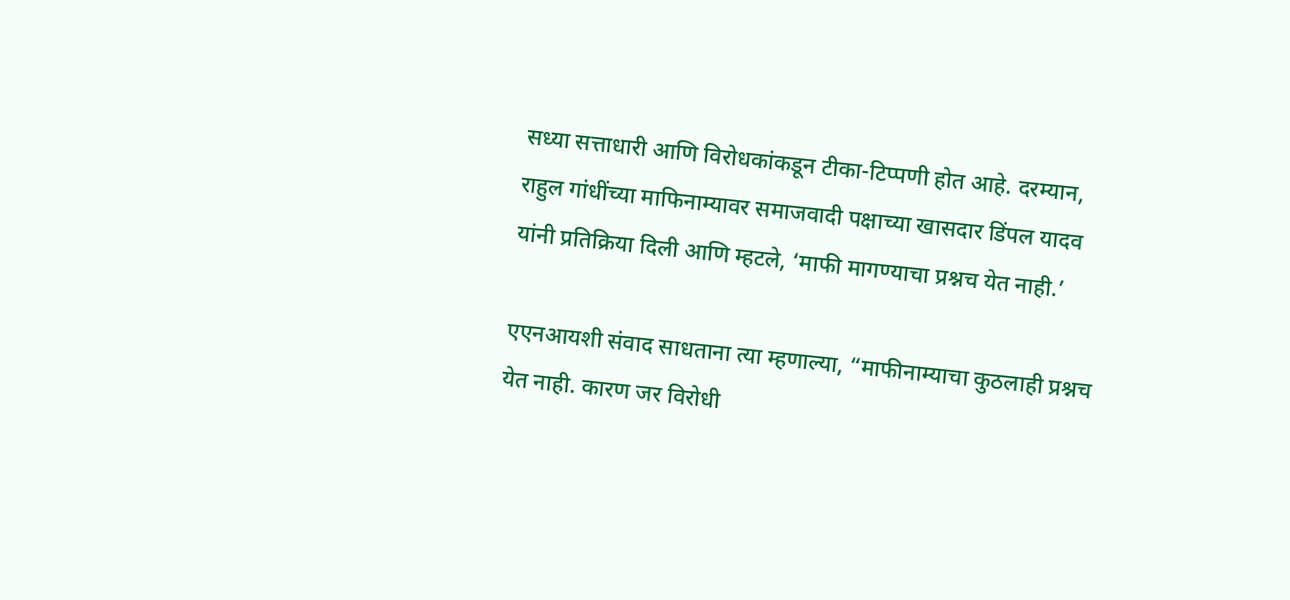सध्या सत्ताधारी आणि विरोधकांकडून टीका-टिप्पणी होत आहे. दरम्यान, राहुल गांधींच्या माफिनाम्यावर समाजवादी पक्षाच्या खासदार डिंपल यादव यांनी प्रतिक्रिया दिली आणि म्हटले, ‘माफी मागण्याचा प्रश्नच येत नाही.’

एएनआयशी संवाद साधताना त्या म्हणाल्या, “माफीनाम्याचा कुठलाही प्रश्नच येत नाही. कारण जर विरोधी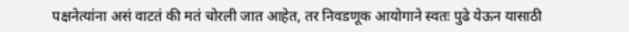पक्षनेत्यांना असं वाटतं की मतं चोरली जात आहेत, तर निवडणूक आयोगाने स्वतः पुढे येऊन यासाठी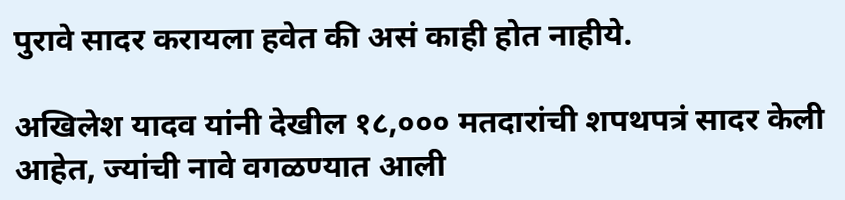पुरावे सादर करायला हवेत की असं काही होत नाहीये.

अखिलेश यादव यांनी देखील १८,००० मतदारांची शपथपत्रं सादर केली आहेत, ज्यांची नावे वगळण्यात आली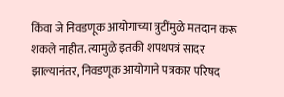किंवा जे निवडणूक आयोगाच्या त्रुटींमुळे मतदान करू शकले नाहीत. त्यामुळे इतकी शपथपत्रं सादर झाल्यानंतर, निवडणूक आयोगाने पत्रकार परिषद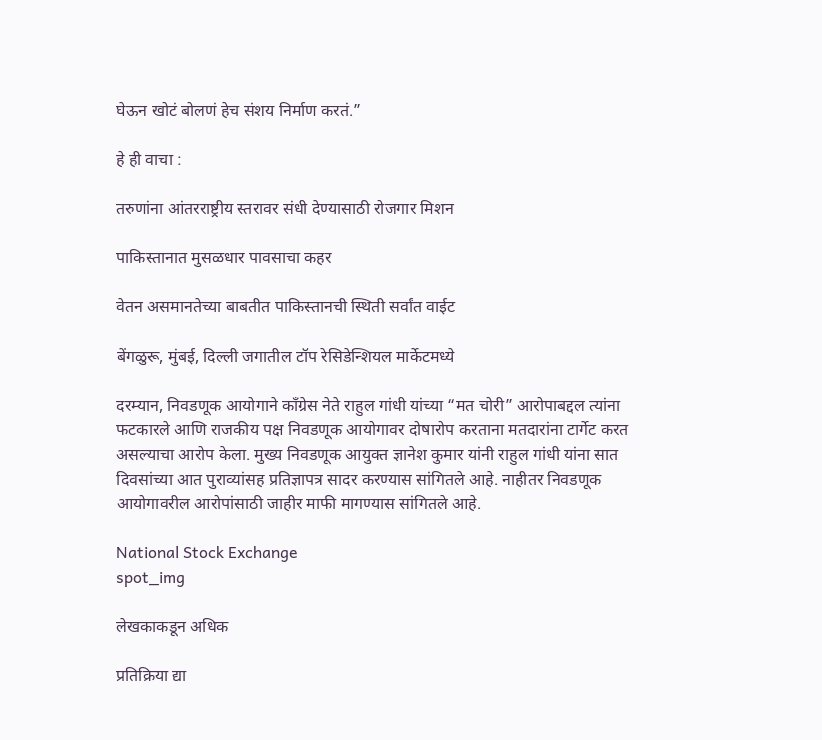घेऊन खोटं बोलणं हेच संशय निर्माण करतं.”

हे ही वाचा :

तरुणांना आंतरराष्ट्रीय स्तरावर संधी देण्यासाठी रोजगार मिशन

पाकिस्तानात मुसळधार पावसाचा कहर

वेतन असमानतेच्या बाबतीत पाकिस्तानची स्थिती सर्वांत वाईट

बेंगळुरू, मुंबई, दिल्ली जगातील टॉप रेसिडेन्शियल मार्केटमध्ये

दरम्यान, निवडणूक आयोगाने काँग्रेस नेते राहुल गांधी यांच्या “मत चोरी” आरोपाबद्दल त्यांना फटकारले आणि राजकीय पक्ष निवडणूक आयोगावर दोषारोप करताना मतदारांना टार्गेट करत असल्याचा आरोप केला. मुख्य निवडणूक आयुक्त ज्ञानेश कुमार यांनी राहुल गांधी यांना सात दिवसांच्या आत पुराव्यांसह प्रतिज्ञापत्र सादर करण्यास सांगितले आहे. नाहीतर निवडणूक आयोगावरील आरोपांसाठी जाहीर माफी मागण्यास सांगितले आहे.

National Stock Exchange
spot_img

लेखकाकडून अधिक

प्रतिक्रिया द्या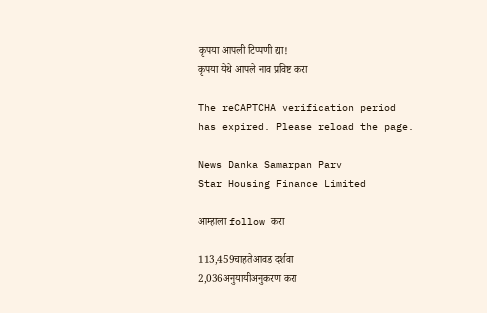कृपया आपली टिप्पणी द्या!
कृपया येथे आपले नाव प्रविष्ट करा

The reCAPTCHA verification period has expired. Please reload the page.

News Danka Samarpan Parv
Star Housing Finance Limited

आम्हाला follow करा

113,459चाहतेआवड दर्शवा
2,036अनुयायीअनुकरण करा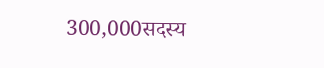300,000सदस्य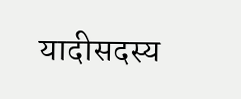यादीसदस्य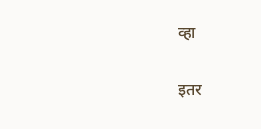व्हा

इतर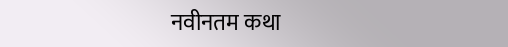नवीनतम कथा